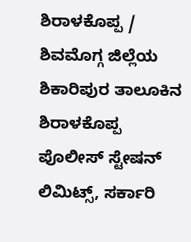ಶಿರಾಳಕೊಪ್ಪ / ಶಿವಮೊಗ್ಗ ಜಿಲ್ಲೆಯ ಶಿಕಾರಿಪುರ ತಾಲೂಕಿನ ಶಿರಾಳಕೊಪ್ಪ ಪೊಲೀಸ್ ಸ್ಟೇಷನ್ ಲಿಮಿಟ್ಸ್, ಸರ್ಕಾರಿ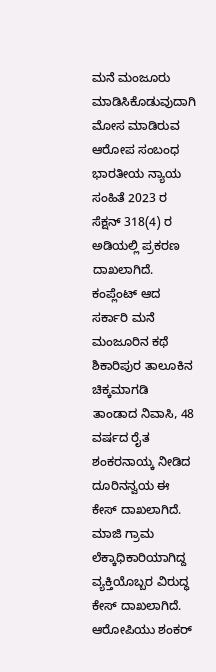ಮನೆ ಮಂಜೂರು ಮಾಡಿಸಿಕೊಡುವುದಾಗಿ ಮೋಸ ಮಾಡಿರುವ ಆರೋಪ ಸಂಬಂಧ ಭಾರತೀಯ ನ್ಯಾಯ ಸಂಹಿತೆ 2023 ರ ಸೆಕ್ಷನ್ 318(4) ರ ಅಡಿಯಲ್ಲಿ ಪ್ರಕರಣ ದಾಖಲಾಗಿದೆ.
ಕಂಪ್ಲೆಂಟ್ ಆದ ಸರ್ಕಾರಿ ಮನೆ ಮಂಜೂರಿನ ಕಥೆ
ಶಿಕಾರಿಪುರ ತಾಲೂಕಿನ ಚಿಕ್ಕಮಾಗಡಿ ತಾಂಡಾದ ನಿವಾಸಿ, 48 ವರ್ಷದ ರೈತ ಶಂಕರನಾಯ್ಕ ನೀಡಿದ ದೂರಿನನ್ವಯ ಈ ಕೇಸ್ ದಾಖಲಾಗಿದೆ. ಮಾಜಿ ಗ್ರಾಮ ಲೆಕ್ಕಾಧಿಕಾರಿಯಾಗಿದ್ದ ವ್ಯಕ್ತಿಯೊಬ್ಬರ ವಿರುದ್ಧ ಕೇಸ್ ದಾಖಲಾಗಿದೆ.
ಆರೋಪಿಯು ಶಂಕರ್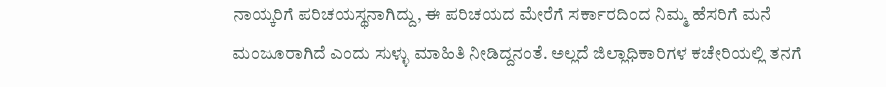ನಾಯ್ಕರಿಗೆ ಪರಿಚಯಸ್ಥನಾಗಿದ್ದು, ಈ ಪರಿಚಯದ ಮೇರೆಗೆ ಸರ್ಕಾರದಿಂದ ನಿಮ್ಮ ಹೆಸರಿಗೆ ಮನೆ ಮಂಜೂರಾಗಿದೆ ಎಂದು ಸುಳ್ಳು ಮಾಹಿತಿ ನೀಡಿದ್ದನಂತೆ. ಅಲ್ಲದೆ ಜಿಲ್ಲಾಧಿಕಾರಿಗಳ ಕಚೇರಿಯಲ್ಲಿ ತನಗೆ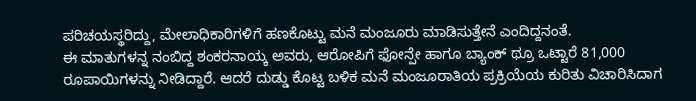ಪರಿಚಯಸ್ಥರಿದ್ದು, ಮೇಲಾಧಿಕಾರಿಗಳಿಗೆ ಹಣಕೊಟ್ಟು ಮನೆ ಮಂಜೂರು ಮಾಡಿಸುತ್ತೇನೆ ಎಂದಿದ್ದನಂತೆ.
ಈ ಮಾತುಗಳನ್ನ ನಂಬಿದ್ದ ಶಂಕರನಾಯ್ಕ ಅವರು, ಆರೋಪಿಗೆ ಫೋನ್ಪೇ ಹಾಗೂ ಬ್ಯಾಂಕ್ ಥ್ರೂ ಒಟ್ಟಾರೆ 81,000 ರೂಪಾಯಿಗಳನ್ನು ನೀಡಿದ್ದಾರೆ. ಆದರೆ ದುಡ್ಡು ಕೊಟ್ಟ ಬಳಿಕ ಮನೆ ಮಂಜೂರಾತಿಯ ಪ್ರಕ್ರಿಯೆಯ ಕುರಿತು ವಿಚಾರಿಸಿದಾಗ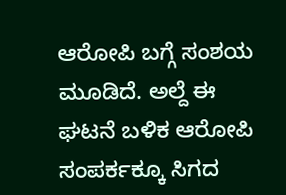ಆರೋಪಿ ಬಗ್ಗೆ ಸಂಶಯ ಮೂಡಿದೆ. ಅಲ್ದೆ ಈ ಘಟನೆ ಬಳಿಕ ಆರೋಪಿ ಸಂಪರ್ಕಕ್ಕೂ ಸಿಗದ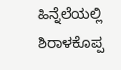ಹಿನ್ನೆಲೆಯಲ್ಲಿ ಶಿರಾಳಕೊಪ್ಪ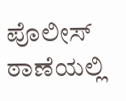ಪೊಲೀಸ್ ಠಾಣೆಯಲ್ಲಿ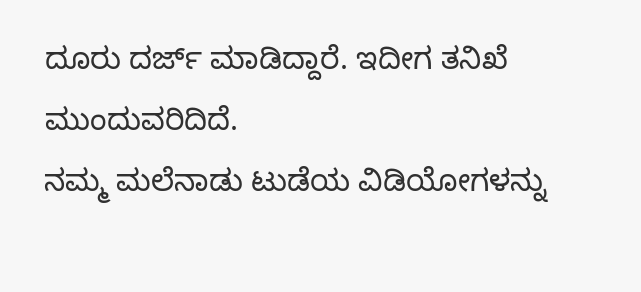ದೂರು ದರ್ಜ್ ಮಾಡಿದ್ದಾರೆ. ಇದೀಗ ತನಿಖೆ ಮುಂದುವರಿದಿದೆ.
ನಮ್ಮ ಮಲೆನಾಡು ಟುಡೆಯ ವಿಡಿಯೋಗಳನ್ನು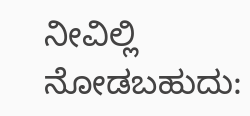ನೀವಿಲ್ಲಿ ನೋಡಬಹುದು: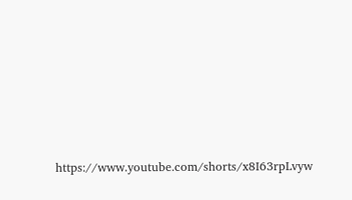https://www.youtube.com/shorts/x8I63rpLvyw